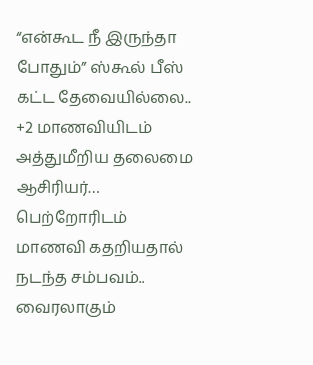“என்கூட நீ இருந்தா போதும்” ஸ்கூல் பீஸ் கட்ட தேவையில்லை.. +2 மாணவியிடம் அத்துமீறிய தலைமை ஆசிரியர்… பெற்றோரிடம் மாணவி கதறியதால் நடந்த சம்பவம்.. வைரலாகும்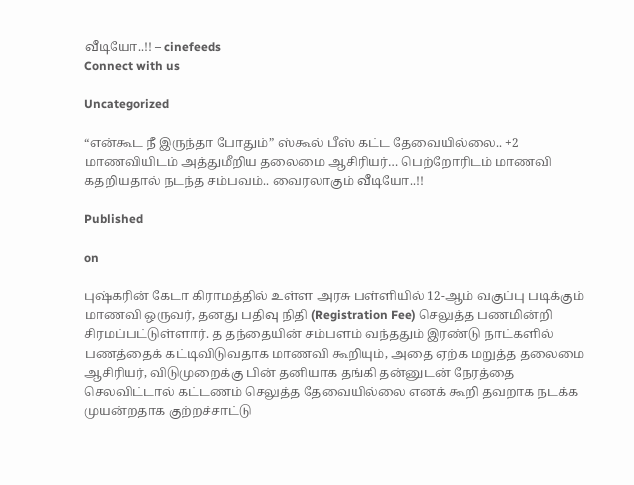வீடியோ..!! – cinefeeds
Connect with us

Uncategorized

“என்கூட நீ இருந்தா போதும்” ஸ்கூல் பீஸ் கட்ட தேவையில்லை.. +2 மாணவியிடம் அத்துமீறிய தலைமை ஆசிரியர்… பெற்றோரிடம் மாணவி கதறியதால் நடந்த சம்பவம்.. வைரலாகும் வீடியோ..!!

Published

on

புஷ்கரின் கேடா கிராமத்தில் உள்ள அரசு பள்ளியில் 12-ஆம் வகுப்பு படிக்கும் மாணவி ஒருவர், தனது பதிவு நிதி (Registration Fee) செலுத்த பணமின்றி சிரமப்பட்டுள்ளார். த தந்தையின் சம்பளம் வந்ததும் இரண்டு நாட்களில் பணத்தைக் கட்டிவிடுவதாக மாணவி கூறியும், அதை ஏற்க மறுத்த தலைமை ஆசிரியர், விடுமுறைக்கு பின் தனியாக தங்கி தன்னுடன் நேரத்தை செலவிட்டால் கட்டணம் செலுத்த தேவையில்லை எனக் கூறி தவறாக நடக்க முயன்றதாக குற்றச்சாட்டு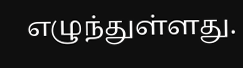எழுந்துள்ளது.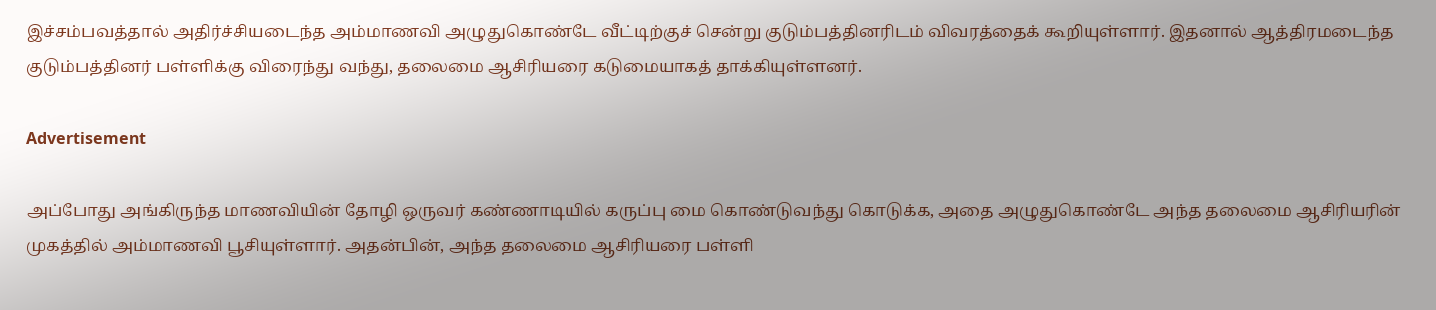இச்சம்பவத்தால் அதிர்ச்சியடைந்த அம்மாணவி அழுதுகொண்டே வீட்டிற்குச் சென்று குடும்பத்தினரிடம் விவரத்தைக் கூறியுள்ளார். இதனால் ஆத்திரமடைந்த குடும்பத்தினர் பள்ளிக்கு விரைந்து வந்து, தலைமை ஆசிரியரை கடுமையாகத் தாக்கியுள்ளனர்.

Advertisement

அப்போது அங்கிருந்த மாணவியின் தோழி ஒருவர் கண்ணாடியில் கருப்பு மை கொண்டுவந்து கொடுக்க, அதை அழுதுகொண்டே அந்த தலைமை ஆசிரியரின் முகத்தில் அம்மாணவி பூசியுள்ளார். அதன்பின், அந்த தலைமை ஆசிரியரை பள்ளி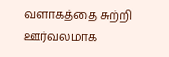வளாகத்தை சுற்றி ஊர்வலமாக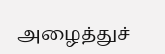அழைத்துச்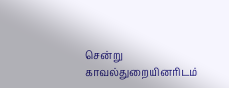சென்று காவல்துறையினரிடம்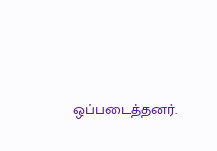ஒப்படைத்தனர்.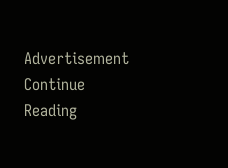Advertisement
Continue Reading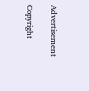Advertisement

Copyright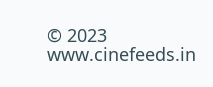© 2023 www.cinefeeds.in